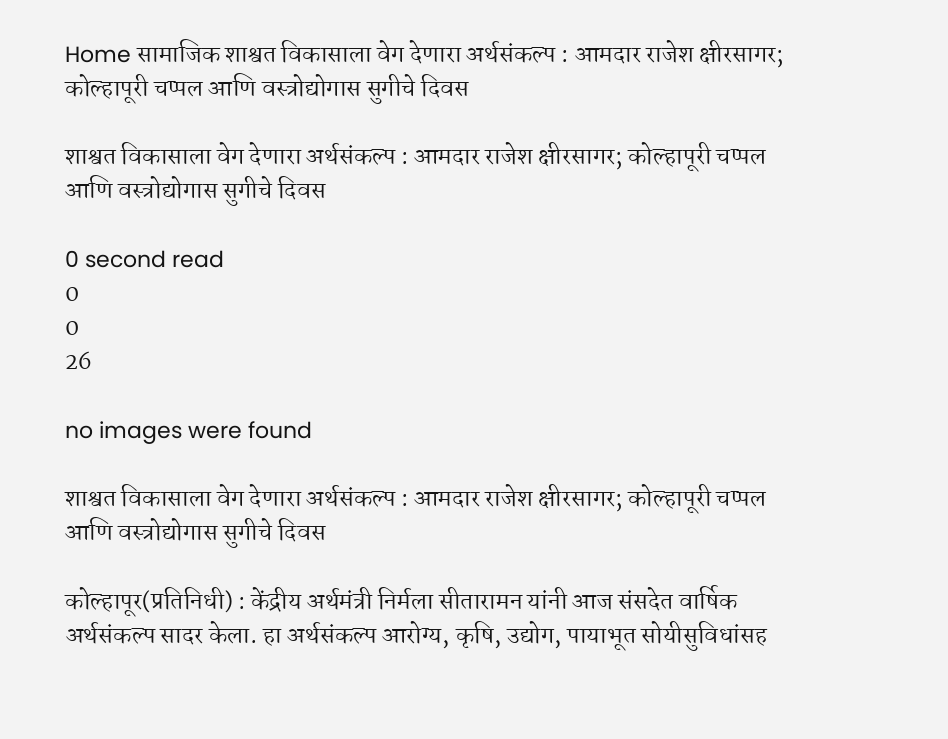Home सामाजिक शाश्वत विकासाला वेग देणारा अर्थसंकल्प : आमदार राजेश क्षीरसागर; कोल्हापूरी चप्पल आणि वस्त्रोद्योगास सुगीचे दिवस

शाश्वत विकासाला वेग देणारा अर्थसंकल्प : आमदार राजेश क्षीरसागर; कोल्हापूरी चप्पल आणि वस्त्रोद्योगास सुगीचे दिवस

0 second read
0
0
26

no images were found

शाश्वत विकासाला वेग देणारा अर्थसंकल्प : आमदार राजेश क्षीरसागर; कोल्हापूरी चप्पल आणि वस्त्रोद्योगास सुगीचे दिवस

कोल्हापूर(प्रतिनिधी) : केंद्रीय अर्थमंत्री निर्मला सीतारामन यांनी आज संसदेत वार्षिक अर्थसंकल्प सादर केला. हा अर्थसंकल्प आरोग्य, कृषि, उद्योग, पायाभूत सोयीसुविधांसह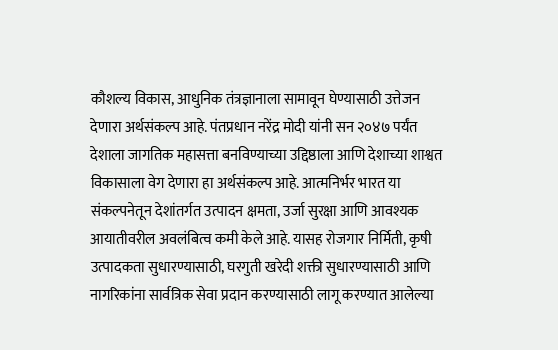कौशल्य विकास, आधुनिक तंत्रज्ञानाला सामावून घेण्यासाठी उत्तेजन देणारा अर्थसंकल्प आहे. पंतप्रधान नरेंद्र मोदी यांनी सन २०४७ पर्यंत देशाला जागतिक महासत्ता बनविण्याच्या उद्दिष्ठाला आणि देशाच्या शाश्वत विकासाला वेग देणारा हा अर्थसंकल्प आहे. आत्मनिर्भर भारत या संकल्पनेतून देशांतर्गत उत्पादन क्षमता, उर्जा सुरक्षा आणि आवश्यक आयातीवरील अवलंबित्व कमी केले आहे. यासह रोजगार निर्मिती, कृषी उत्पादकता सुधारण्यासाठी, घरगुती खरेदी शक्ती सुधारण्यासाठी आणि नागरिकांना सार्वत्रिक सेवा प्रदान करण्यासाठी लागू करण्यात आलेल्या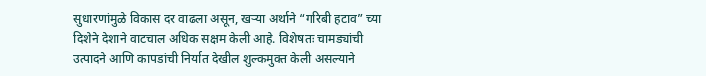सुधारणांमुळे विकास दर वाढला असून, खऱ्या अर्थाने “गरिबी हटाव” च्या दिशेने देशाने वाटचाल अधिक सक्षम केली आहे. विशेषतः चामड्यांची उत्पादने आणि कापडांची निर्यात देखील शुल्कमुक्त केली असल्याने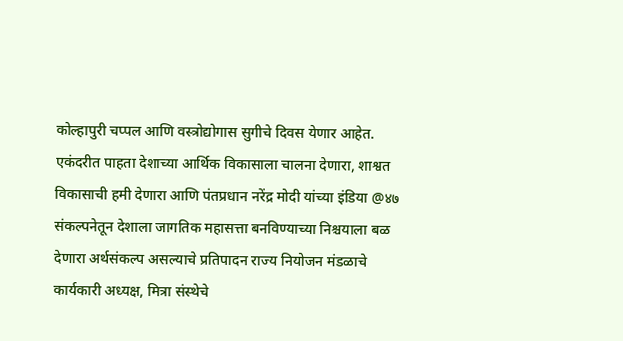कोल्हापुरी चप्पल आणि वस्त्रोद्योगास सुगीचे दिवस येणार आहेत. एकंदरीत पाहता देशाच्या आर्थिक विकासाला चालना देणारा, शाश्वत विकासाची हमी देणारा आणि पंतप्रधान नरेंद्र मोदी यांच्या इंडिया @४७ संकल्पनेतून देशाला जागतिक महासत्ता बनविण्याच्या निश्चयाला बळ देणारा अर्थसंकल्प असल्याचे प्रतिपादन राज्य नियोजन मंडळाचे कार्यकारी अध्यक्ष, मित्रा संस्थेचे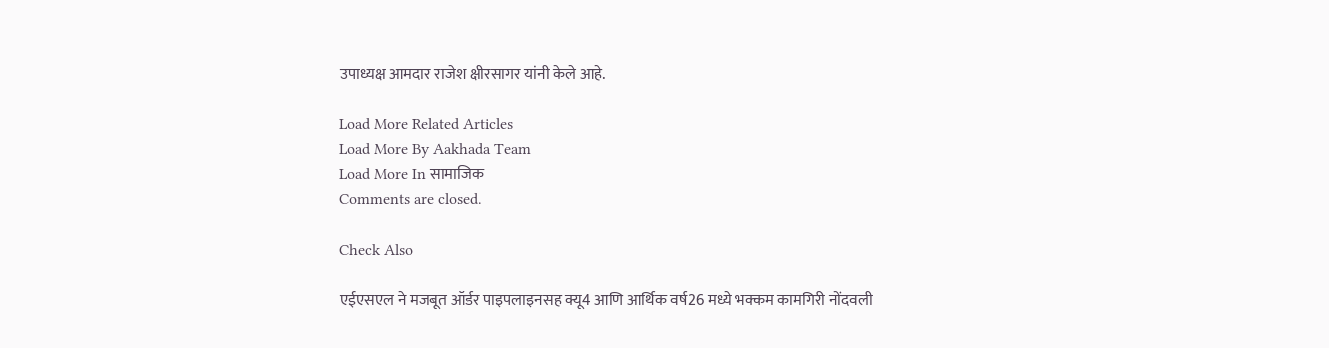उपाध्यक्ष आमदार राजेश क्षीरसागर यांनी केले आहे.

Load More Related Articles
Load More By Aakhada Team
Load More In सामाजिक
Comments are closed.

Check Also

एईएसएल ने मजबूत ऑर्डर पाइपलाइनसह क्यू4 आणि आर्थिक वर्ष26 मध्ये भक्कम कामगिरी नोंदवली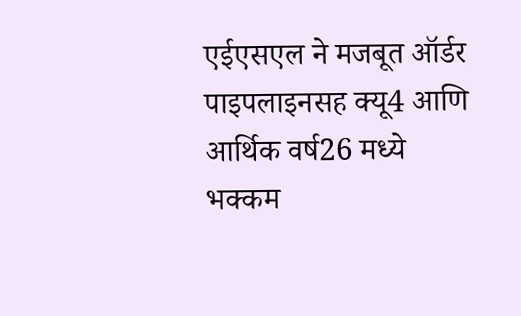एईएसएल ने मजबूत ऑर्डर पाइपलाइनसह क्यू4 आणि आर्थिक वर्ष26 मध्ये भक्कम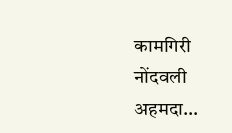कामगिरी नोंदवली अहमदा…